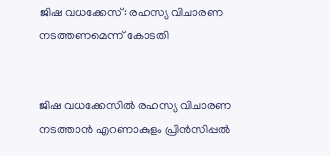ജിഷ വധക്കേസ്: രഹസ്യ വിചാരണ നടത്തണമെന്ന് കോടതി


ജിഷ വധക്കേസില്‍ രഹസ്യ വിചാരണ നടത്താന്‍ എറണാകുളം പ്രിന്‍സിപ്പല്‍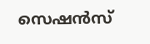സെഷന്‍സ്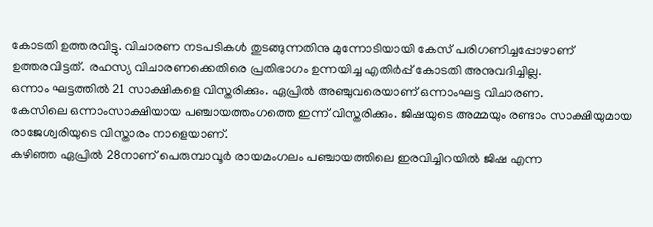കോടതി ഉത്തരവിട്ടു. വിചാരണ നടപടികള്‍ തുടങ്ങുന്നതിനു മുന്നോടിയായി കേസ് പരിഗണിച്ചപ്പോഴാണ് ഉത്തരവിട്ടത്. രഹസ്യ വിചാരണക്കെതിരെ പ്രതിഭാഗം ഉന്നയിച്ച എതിര്‍പ്പ് കോടതി അനുവദിച്ചില്ല.
ഒന്നാം ഘട്ടത്തില്‍ 21 സാക്ഷികളെ വിസ്തരിക്കും. ഏപ്രില്‍ അഞ്ചുവരെയാണ് ഒന്നാംഘട്ട വിചാരണ.
കേസിലെ ഒന്നാംസാക്ഷിയായ പഞ്ചായത്തംഗത്തെ ഇന്ന് വിസ്തരിക്കും. ജിഷയുടെ അമ്മയും രണ്ടാം സാക്ഷിയുമായ രാജേശ്വരിയുടെ വിസ്താരം നാളെയാണ്.
കഴിഞ്ഞ ഏപ്രില്‍ 28നാണ് പെരുമ്പാവൂര്‍ രായമംഗലം പഞ്ചായത്തിലെ ഇരവിച്ചിറയില്‍ ജിഷ എന്ന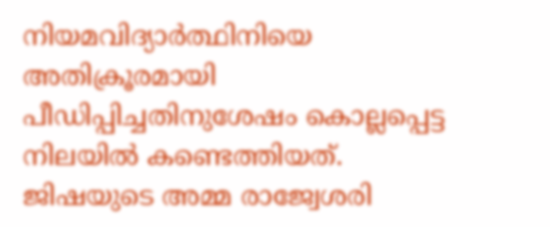നിയമവിദ്യാര്‍ത്ഥിനിയെ അതിക്രൂരമായി പീഡിപ്പിച്ചതിനുശേഷം കൊല്ലപ്പെട്ട നിലയില്‍ കണ്ടെത്തിയത്. ജിഷയുടെ അമ്മ രാജ്വേശരി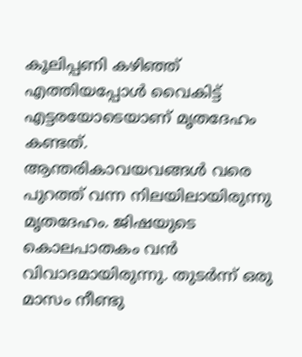കൂലിപ്പണി കഴിഞ്ഞ് എത്തിയപ്പോള്‍ വൈകിട്ട് എട്ടരയോടെയാണ് മൃതദേഹം കണ്ടത്.
ആന്തരികാവയവങ്ങള്‍ വരെ പുറത്ത് വന്ന നിലയിലായിരുന്നു മൃതദേഹം. ജിഷയുടെ കൊലപാതകം വന്‍ വിവാദമായിരുന്നു. തുടര്‍ന്ന് ഒരു മാസം നീണ്ടു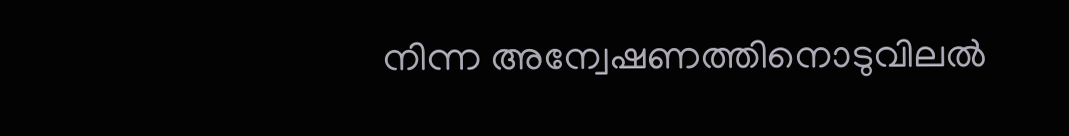നിന്ന അന്വേഷണത്തിനൊടുവിലല്‍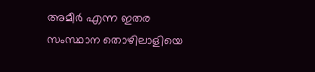അമീര്‍ എന്ന ഇതര സംസ്ഥാന തൊഴിലാളിയെ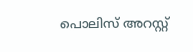പൊലിസ് അറസ്റ്റ്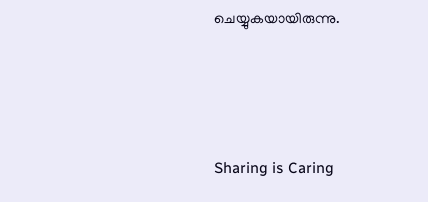ചെയ്യുകയായിരുന്നു.




Sharing is Caring